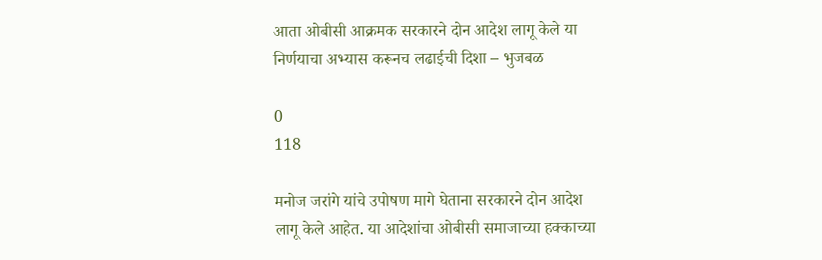आता ओबीसी आक्रमक सरकारने दोन आदेश लागू केले या निर्णयाचा अभ्यास करूनच लढाईची दिशा – भुजबळ

0
118

मनोज जरांगे यांचे उपोषण मागे घेताना सरकारने दोन आदेश लागू केले आहेत. या आदेशांचा ओबीसी समाजाच्या हक्काच्या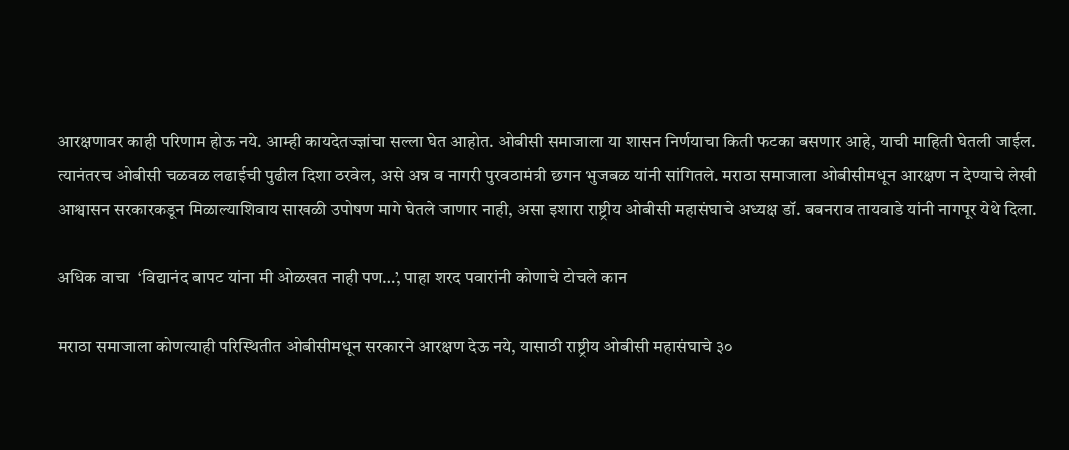आरक्षणावर काही परिणाम होऊ नये. आम्ही कायदेतज्ज्ञांचा सल्ला घेत आहोत. ओबीसी समाजाला या शासन निर्णयाचा किती फटका बसणार आहे, याची माहिती घेतली जाईल. त्यानंतरच ओबीसी चळवळ लढाईची पुढील दिशा ठरवेल, असे अन्न व नागरी पुरवठामंत्री छगन भुजबळ यांनी सांगितले. मराठा समाजाला ओबीसीमधून आरक्षण न देण्याचे लेखी आश्वासन सरकारकडून मिळाल्याशिवाय साखळी उपोषण मागे घेतले जाणार नाही, असा इशारा राष्ट्रीय ओबीसी महासंघाचे अध्यक्ष डॉ. बबनराव तायवाडे यांनी नागपूर येथे दिला.

अधिक वाचा  ‘विद्यानंद बापट यांना मी ओळखत नाही पण…’, पाहा शरद पवारांनी कोणाचे टोचले कान

मराठा समाजाला कोणत्याही परिस्थितीत ओबीसीमधून सरकारने आरक्षण देऊ नये, यासाठी राष्ट्रीय ओबीसी महासंघाचे ३०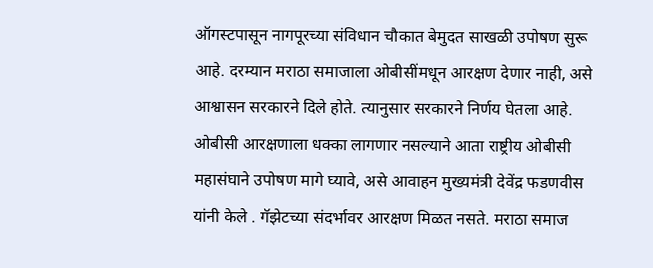ऑगस्टपासून नागपूरच्या संविधान चौकात बेमुदत साखळी उपोषण सुरू आहे. दरम्यान मराठा समाजाला ओबीसींमधून आरक्षण देणार नाही, असे आश्वासन सरकारने दिले होते. त्यानुसार सरकारने निर्णय घेतला आहे. ओबीसी आरक्षणाला धक्का लागणार नसल्याने आता राष्ट्रीय ओबीसी महासंघाने उपोषण मागे घ्यावे, असे आवाहन मुख्यमंत्री देवेंद्र फडणवीस यांनी केले . गॅझेटच्या संदर्भावर आरक्षण मिळत नसते. मराठा समाज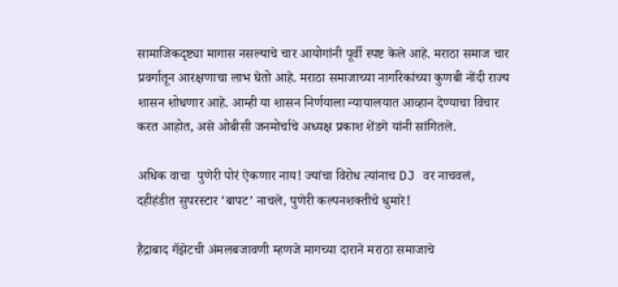सामाजिकदृष्ट्या मागास नसल्याचे चार आयोगांनी पूर्वी स्पष्ट केले आहे. मराठा समाज चार प्रवर्गातून आरक्षणाचा लाभ घेतो आहे. मराठा समाजाच्या नागरिकांच्या कुणबी नोंदी राज्य शासन शोधणार आहे. आम्ही या शासन निर्णयाला न्यायालयात आव्हान देण्याचा विचार करत आहोत, असे ओबीसी जनमोर्चाचे अध्यक्ष प्रकाश शेंडगे यांनी सांगितले.

अधिक वाचा  पुणेरी पोरं ऐकणार नाय! ज्यांचा विरोध त्यांनाच DJ वर नाचवलं, दहीहंडीत सुपरस्टार ‘बापट’ नाचले, पुणेरी कल्पनशक्तीचे धुमारे!

हैद्राबाद गॅझेटची अंमलबजावणी म्हणजे मागच्या दाराने मराठा समाजाचे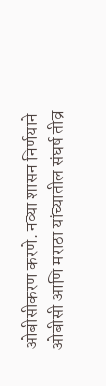ओबीसीकरण करणे. नव्या शासन निर्णयाने ओबीसी आणि मराठा यांच्यातील संघर्ष तीव्र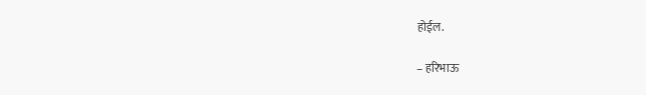होईल.

– हरिभाऊ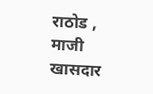राठोड , माजी खासदार